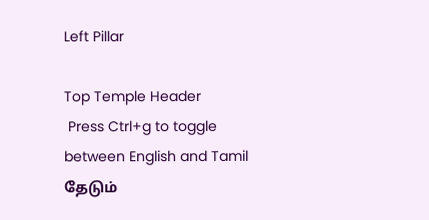Left Pillar

Top Temple Header
 Press Ctrl+g to toggle between English and Tamil
தேடும்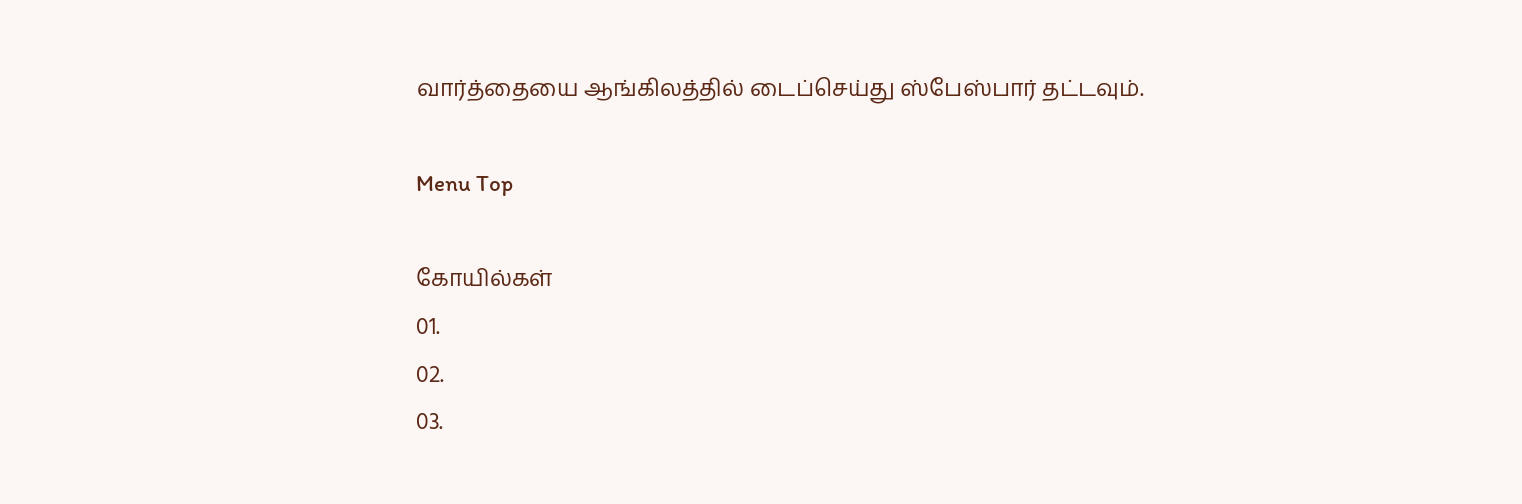வார்த்தையை ஆங்கிலத்தில் டைப்செய்து ஸ்பேஸ்பார் தட்டவும்.

Menu Top

கோயில்கள்
01.
02.
03.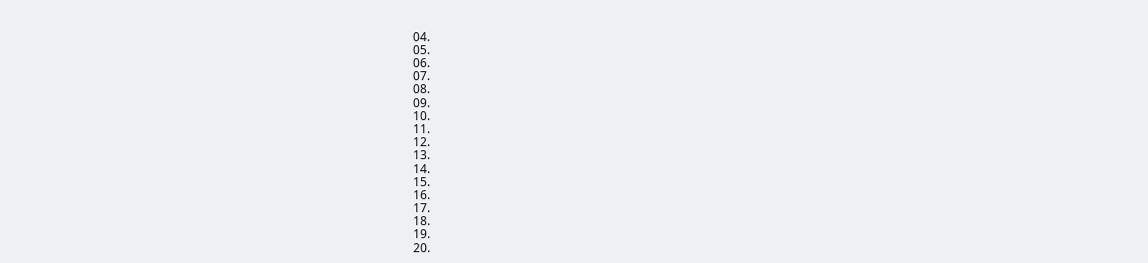04.
05.
06.
07.
08.
09.
10.
11.
12.
13.
14.
15.
16.
17.
18.
19.
20.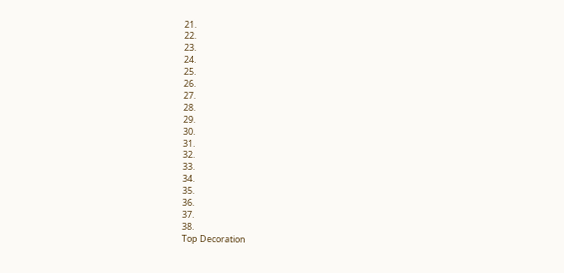21.
22.
23.
24.
25.
26.
27.
28.
29.
30.
31.
32.
33.
34.
35.
36.
37.
38.
Top Decoration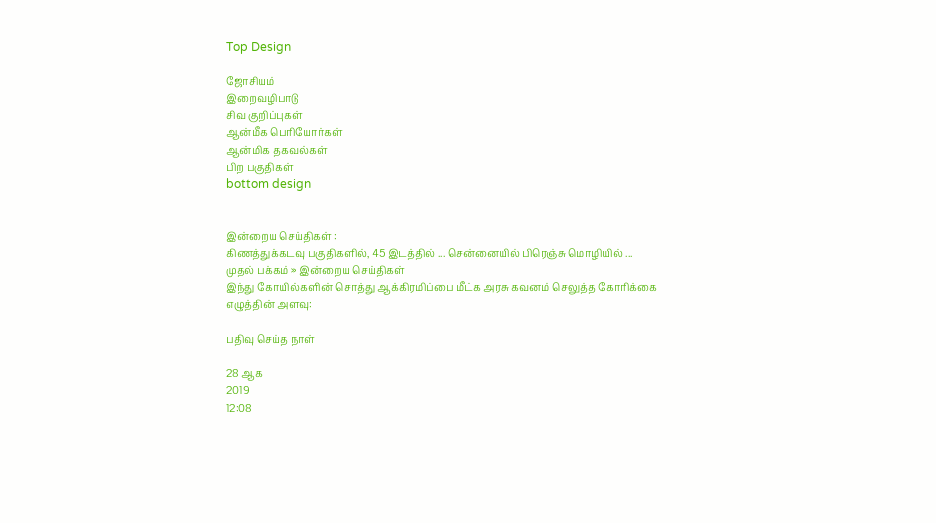Top Design

ஜோசியம்
இறைவழிபாடு
சிவ குறிப்புகள்
ஆன்மீக பெரியோர்கள்
ஆன்மிக தகவல்கள்
பிற பகுதிகள்
bottom design


இன்றைய செய்திகள் :
கிணத்துக்கடவு பகுதிகளில், 45 இடத்தில் ... சென்னையில் பிரெஞ்சு மொழியில் ...
முதல் பக்கம் » இன்றைய செய்திகள்
இந்து கோயில்களின் சொத்து ஆக்கிரமிப்பை மீட்க அரசு கவனம் செலுத்த கோரிக்கை
எழுத்தின் அளவு:

பதிவு செய்த நாள்

28 ஆக
2019
12:08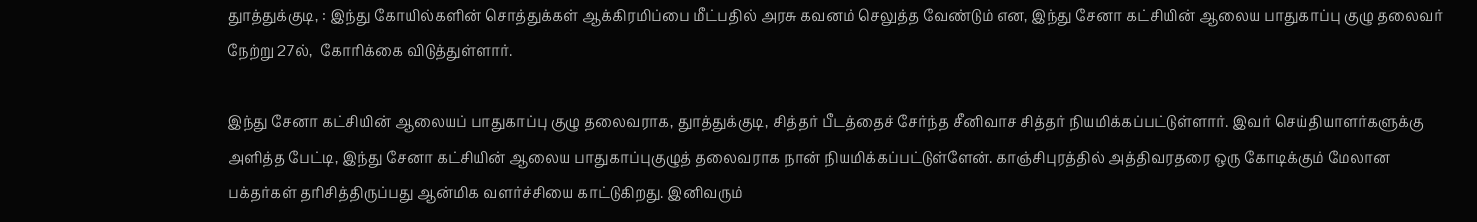துாத்துக்குடி, : இந்து கோயில்களின் சொத்துக்கள் ஆக்கிரமிப்பை மீட்பதில் அரசு கவனம் செலுத்த வேண்டும் என, இந்து சேனா கட்சியின் ஆலைய பாதுகாப்பு குழு தலைவர் நேற்று 27ல்,  கோரிக்கை விடுத்துள்ளார்.

இந்து சேனா கட்சியின் ஆலையப் பாதுகாப்பு குழு தலைவராக, துாத்துக்குடி, சித்தர் பீடத்தைச் சேர்ந்த சீனிவாச சித்தர் நியமிக்கப்பட்டுள்ளார். இவர் செய்தியாளர்களுக்கு அளித்த பேட்டி, இந்து சேனா கட்சியின் ஆலைய பாதுகாப்புகுழுத் தலைவராக நான் நியமிக்கப்பட்டுள்ளேன். காஞ்சிபுரத்தில் அத்திவரதரை ஒரு கோடிக்கும் மேலான பக்தர்கள் தரிசித்திருப்பது ஆன்மிக வளர்ச்சியை காட்டுகிறது. இனிவரும்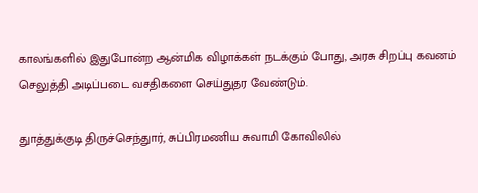காலங்களில் இதுபோன்ற ஆன்மிக விழாக்கள் நடக்கும் போது, அரசு சிறப்பு கவனம் செலுத்தி அடிப்படை வசதிகளை செய்துதர வேண்டும்.

துாத்துக்குடி திருச்செந்துார், சுப்பிரமணிய சுவாமி கோவிலில்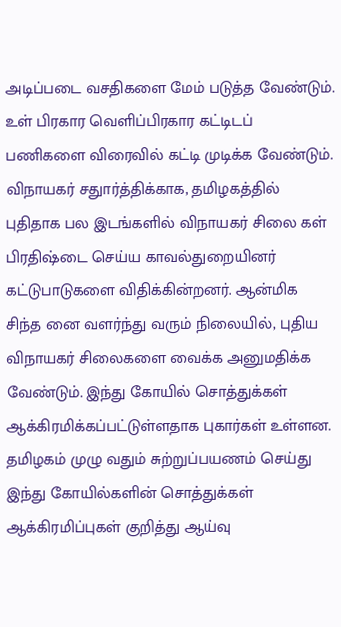அடிப்படை வசதிகளை மேம் படுத்த வேண்டும். உள் பிரகார வெளிப்பிரகார கட்டிடப் பணிகளை விரைவில் கட்டி முடிக்க வேண்டும். விநாயகர் சதுார்த்திக்காக, தமிழகத்தில் புதிதாக பல இடங்களில் விநாயகர் சிலை கள் பிரதிஷ்டை செய்ய காவல்துறையினர் கட்டுபாடுகளை விதிக்கின்றனர். ஆன்மிக சிந்த னை வளர்ந்து வரும் நிலையில், புதிய விநாயகர் சிலைகளை வைக்க அனுமதிக்க வேண்டும். இந்து கோயில் சொத்துக்கள் ஆக்கிரமிக்கப்பட்டுள்ளதாக புகார்கள் உள்ளன. தமிழகம் முழு வதும் சுற்றுப்பயணம் செய்து இந்து கோயில்களின் சொத்துக்கள் ஆக்கிரமிப்புகள் குறித்து ஆய்வு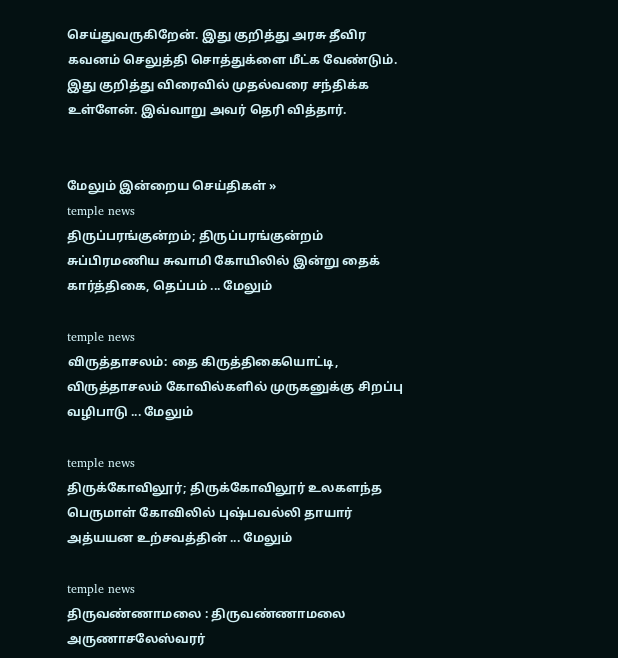செய்துவருகிறேன். இது குறித்து அரசு தீவிர கவனம் செலுத்தி சொத்துக்ளை மீட்க வேண்டும். இது குறித்து விரைவில் முதல்வரை சந்திக்க உள்ளேன். இவ்வாறு அவர் தெரி வித்தார்.


மேலும் இன்றைய செய்திகள் »
temple news
திருப்பரங்குன்றம்; திருப்பரங்குன்றம் சுப்பிரமணிய சுவாமி கோயிலில் இன்று தைக் கார்த்திகை, தெப்பம் ... மேலும்

temple news
விருத்தாசலம்: தை கிருத்திகையொட்டி, விருத்தாசலம் கோவில்களில் முருகனுக்கு சிறப்பு வழிபாடு ... மேலும்

temple news
திருக்கோவிலூர்; திருக்கோவிலூர் உலகளந்த பெருமாள் கோவிலில் புஷ்பவல்லி தாயார் அத்யயன உற்சவத்தின் ... மேலும்

temple news
திருவண்ணாமலை : திருவண்ணாமலை அருணாசலேஸ்வரர்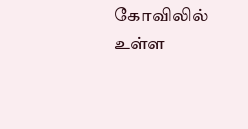கோவிலில் உள்ள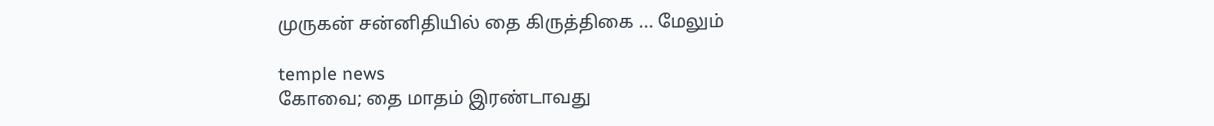முருகன் சன்னிதியில் தை கிருத்திகை ... மேலும்

temple news
கோவை; தை மாதம் இரண்டாவது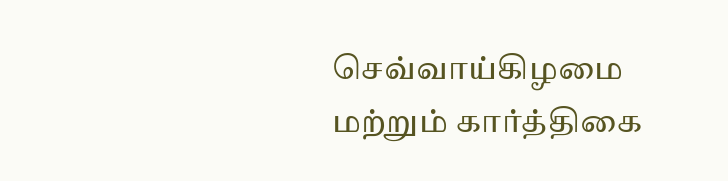செவ்வாய்கிழமை  மற்றும் கார்த்திகை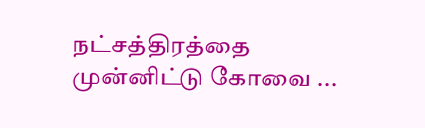நட்சத்திரத்தை முன்னிட்டு கோவை ...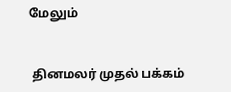மேலும்


 தினமலர் முதல் பக்கம்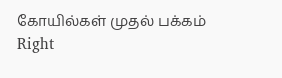கோயில்கள் முதல் பக்கம்
Right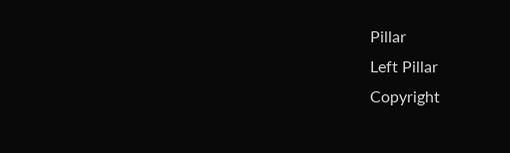Pillar
Left Pillar
Copyright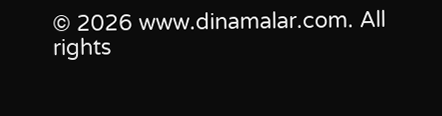© 2026 www.dinamalar.com. All rights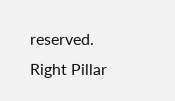reserved.
Right Pillar